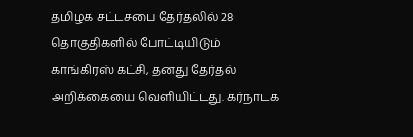தமிழக சட்டசபை தேர்தலில் 28 தொகுதிகளில் போட்டியிடும் காங்கிரஸ் கட்சி, தனது தேர்தல் அறிக்கையை வெளியிட்டது. கர்நாடக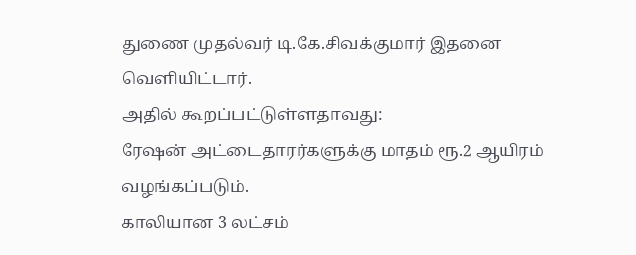துணை முதல்வர் டி.கே.சிவக்குமார் இதனை வெளியிட்டார்.
அதில் கூறப்பட்டுள்ளதாவது:
ரேஷன் அட்டைதாரர்களுக்கு மாதம் ரூ.2 ஆயிரம் வழங்கப்படும்.
காலியான 3 லட்சம்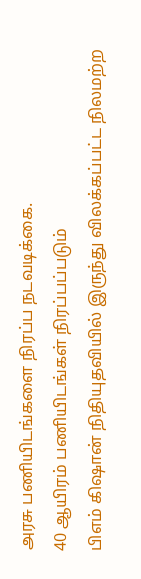அரசு பணியிடங்களை நிரப்ப நடவடிக்கை.
40 ஆயிரம் பணியிடங்கள் நிரப்பப்படும்
பிஎம் கிஷான் நிதியுதவியில் இருந்து விலக்கப்பட்ட நிலமற்ற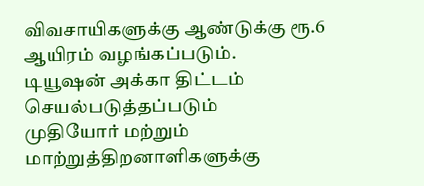விவசாயிகளுக்கு ஆண்டுக்கு ரூ.6 ஆயிரம் வழங்கப்படும்.
டியூஷன் அக்கா திட்டம் செயல்படுத்தப்படும்
முதியோர் மற்றும் மாற்றுத்திறனாளிகளுக்கு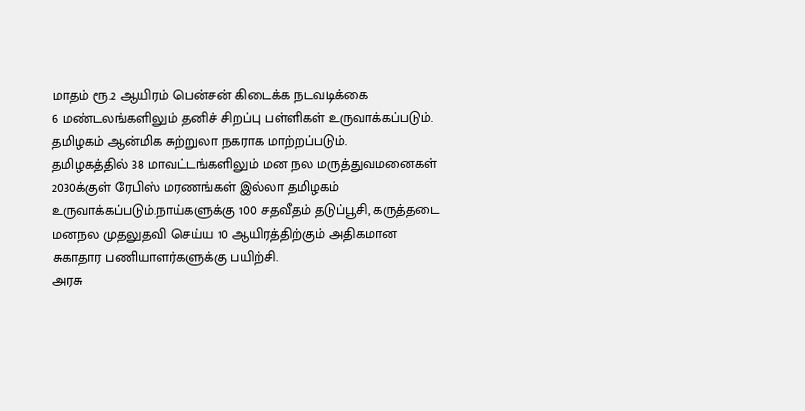மாதம் ரூ.2 ஆயிரம் பென்சன் கிடைக்க நடவடிக்கை
6 மண்டலங்களிலும் தனிச் சிறப்பு பள்ளிகள் உருவாக்கப்படும்.
தமிழகம் ஆன்மிக சுற்றுலா நகராக மாற்றப்படும்.
தமிழகத்தில் 38 மாவட்டங்களிலும் மன நல மருத்துவமனைகள்
2030க்குள் ரேபிஸ் மரணங்கள் இல்லா தமிழகம் உருவாக்கப்படும்.நாய்களுக்கு 100 சதவீதம் தடுப்பூசி, கருத்தடை
மனநல முதலுதவி செய்ய 10 ஆயிரத்திற்கும் அதிகமான சுகாதார பணியாளர்களுக்கு பயிற்சி.
அரசு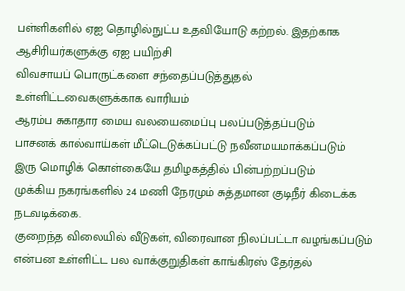பள்ளிகளில் ஏஐ தொழில்நுட்ப உதவியோடு கற்றல். இதற்காக ஆசிரியர்களுக்கு ஏஐ பயிற்சி
விவசாயப் பொருட்களை சந்தைப்படுத்துதல் உள்ளிட்டவைகளுக்காக வாரியம்
ஆரம்ப சுகாதார மைய வலயைமைப்பு பலப்படுத்தப்படும்
பாசனக் கால்வாய்கள் மீட்டெடுக்கப்பட்டு நவீனமயமாக்கப்படும்
இரு மொழிக் கொள்கையே தமிழகத்தில் பின்பற்றப்படும்
முக்கிய நகரங்களில் 24 மணி நேரமும் சுத்தமான குடிநீர் கிடைக்க நடவடிக்கை.
குறைந்த விலையில் வீடுகள், விரைவான நிலப்பட்டா வழங்கப்படும்
என்பன உள்ளிட்ட பல வாக்குறுதிகள் காங்கிரஸ் தேர்தல்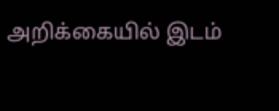அறிக்கையில் இடம்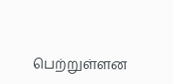பெற்றுள்ளன